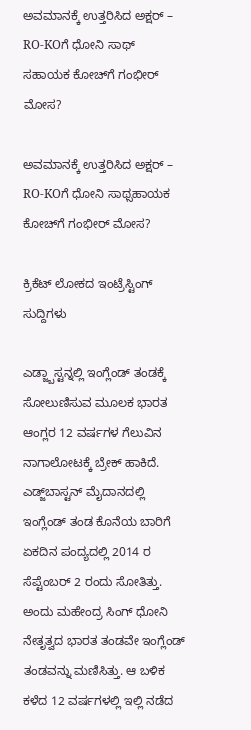ಅವಮಾನಕ್ಕೆ ಉತ್ತರಿಸಿದ ಅಕ್ಷರ್ – RO-KOಗೆ ಧೋನಿ ಸಾಥ್
ಸಹಾಯಕ ಕೋಚ್‌ಗೆ ಗಂಭೀರ್ ಮೋಸ?

ಅವಮಾನಕ್ಕೆ ಉತ್ತರಿಸಿದ ಅಕ್ಷರ್ –  RO-KOಗೆ ಧೋನಿ ಸಾಥ್ಸಹಾಯಕ ಕೋಚ್‌ಗೆ ಗಂಭೀರ್ ಮೋಸ?

ಕ್ರಿಕೆಟ್ ಲೋಕದ ಇಂಟ್ರೆಸ್ಟಿಂಗ್ ಸುದ್ದಿಗಳು

ಎಡ್ಜ್ಬಾಸ್ಟನ್ನಲ್ಲಿ ಇಂಗ್ಲೆಂಡ್ ತಂಡಕ್ಕೆ ಸೋಲುಣಿಸುವ ಮೂಲಕ ಭಾರತ ಆಂಗ್ಲರ 12 ವರ್ಷಗಳ ಗೆಲುವಿನ ನಾಗಾಲೋಟಕ್ಕೆ ಬ್ರೇಕ್ ಹಾಕಿದೆ. ಎಡ್ಜ್‌ಬಾಸ್ಟನ್ ಮೈದಾನದಲ್ಲಿ ಇಂಗ್ಲೆಂಡ್ ತಂಡ ಕೊನೆಯ ಬಾರಿಗೆ ಏಕದಿನ ಪಂದ್ಯದಲ್ಲಿ 2014 ರ ಸೆಪ್ಟೆಂಬರ್ 2 ರಂದು ಸೋತಿತ್ತು. ಅಂದು ಮಹೇಂದ್ರ ಸಿಂಗ್ ಧೋನಿ ನೇತೃತ್ವದ ಭಾರತ ತಂಡವೇ ಇಂಗ್ಲೆಂಡ್ ತಂಡವನ್ನು ಮಣಿಸಿತ್ತು. ಆ ಬಳಿಕ ಕಳೆದ 12 ವರ್ಷಗಳಲ್ಲಿ ಇಲ್ಲಿ ನಡೆದ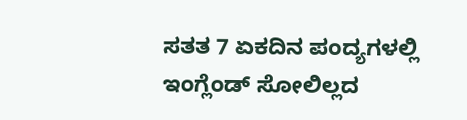ಸತತ 7 ಏಕದಿನ ಪಂದ್ಯಗಳಲ್ಲಿ ಇಂಗ್ಲೆಂಡ್ ಸೋಲಿಲ್ಲದ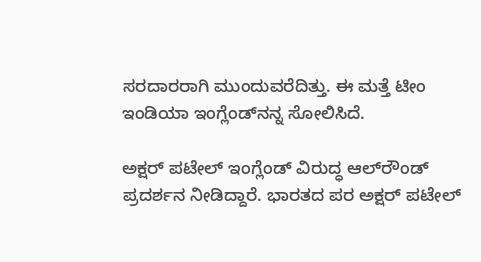ಸರದಾರರಾಗಿ ಮುಂದುವರೆದಿತ್ತು. ಈ ಮತ್ತೆ ಟೀಂ ಇಂಡಿಯಾ ಇಂಗ್ಲೆಂಡ್‌ನನ್ನ ಸೋಲಿಸಿದೆ.

ಅಕ್ಷರ್ ಪಟೇಲ್ ಇಂಗ್ಲೆಂಡ್ ವಿರುದ್ಧ ಆಲ್‌ರೌಂಡ್ ಪ್ರದರ್ಶನ ನೀಡಿದ್ದಾರೆ. ಭಾರತದ ಪರ ಅಕ್ಷರ್‌ ಪಟೇಲ್‌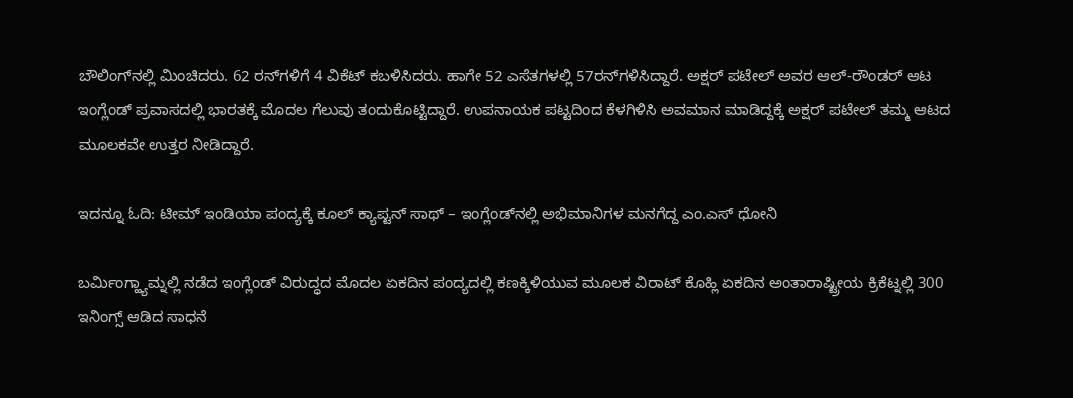ಬೌಲಿಂಗ್‌ನಲ್ಲಿ ಮಿಂಚಿದರು. 62 ರನ್‌ಗಳಿಗೆ 4 ವಿಕೆಟ್‌ ಕಬಳಿಸಿದರು. ಹಾಗೇ 52 ಎಸೆತಗಳಲ್ಲಿ 57ರನ್‌ಗಳಿಸಿದ್ದಾರೆ. ಅಕ್ಷರ್‌ ಪಟೇಲ್‌ ಅವರ ಆಲ್‌-ರೌಂಡರ್‌ ಆಟ ಇಂಗ್ಲೆಂಡ್‌ ಪ್ರವಾಸದಲ್ಲಿ ಭಾರತಕ್ಕೆ ಮೊದಲ ಗೆಲುವು ತಂದುಕೊಟ್ಟಿದ್ದಾರೆ. ಉಪನಾಯಕ ಪಟ್ಟದಿಂದ ಕೆಳಗಿಳಿಸಿ ಅವಮಾನ ಮಾಡಿದ್ದಕ್ಕೆ ಅಕ್ಷರ್ ಪಟೇಲ್‌ ತಮ್ಮ ಆಟದ ಮೂಲಕವೇ ಉತ್ತರ ನೀಡಿದ್ದಾರೆ.

ಇದನ್ನೂ ಓದಿ: ಟೀಮ್ ಇಂಡಿಯಾ ಪಂದ್ಯಕ್ಕೆ ಕೂಲ್ ಕ್ಯಾಪ್ಟನ್ ಸಾಥ್ – ಇಂಗ್ಲೆಂಡ್‌ನಲ್ಲಿ ಅಭಿಮಾನಿಗಳ ಮನಗೆದ್ದ ಎಂ.ಎಸ್ ಧೋನಿ

ಬರ್ಮಿಂಗ್ಹ್ಯಾಮ್ನಲ್ಲಿ ನಡೆದ ಇಂಗ್ಲೆಂಡ್ ವಿರುದ್ಧದ ಮೊದಲ ಏಕದಿನ ಪಂದ್ಯದಲ್ಲಿ ಕಣಕ್ಕಿಳಿಯುವ ಮೂಲಕ ವಿರಾಟ್ ಕೊಹ್ಲಿ ಏಕದಿನ ಅಂತಾರಾಷ್ಟ್ರೀಯ ಕ್ರಿಕೆಟ್ನಲ್ಲಿ 300 ಇನಿಂಗ್ಸ್ ಆಡಿದ ಸಾಧನೆ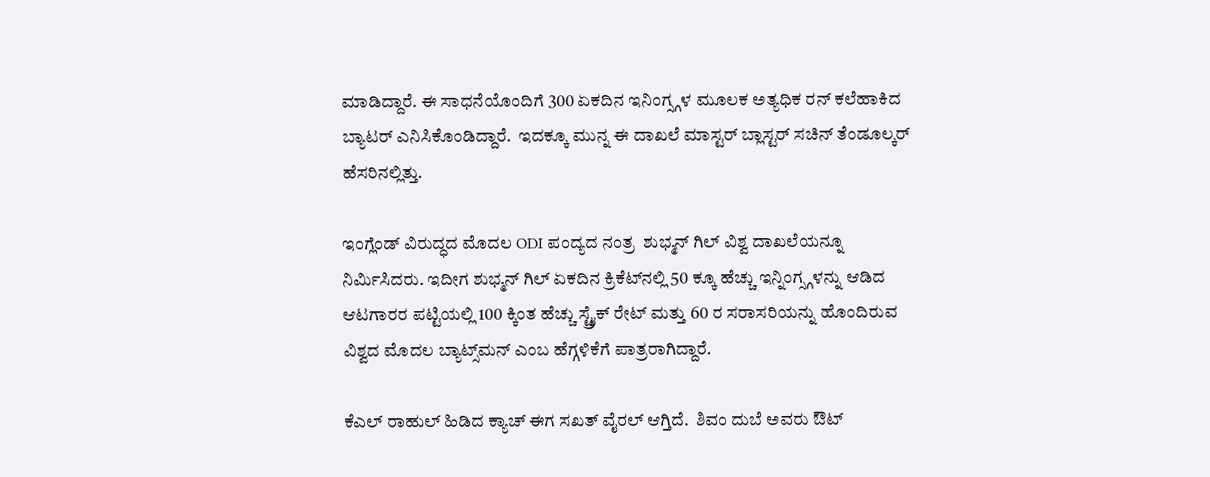ಮಾಡಿದ್ದಾರೆ. ಈ ಸಾಧನೆಯೊಂದಿಗೆ 300 ಏಕದಿನ ಇನಿಂಗ್ಸ್ಗಳ ಮೂಲಕ ಅತ್ಯಧಿಕ ರನ್ ಕಲೆಹಾಕಿದ ಬ್ಯಾಟರ್ ಎನಿಸಿಕೊಂಡಿದ್ದಾರೆ.  ಇದಕ್ಕೂ ಮುನ್ನ ಈ ದಾಖಲೆ ಮಾಸ್ಟರ್ ಬ್ಲಾಸ್ಟರ್ ಸಚಿನ್ ತೆಂಡೂಲ್ಕರ್ ಹೆಸರಿನಲ್ಲಿತ್ತು.

ಇಂಗ್ಲೆಂಡ್ ವಿರುದ್ಧದ ಮೊದಲ ODI ಪಂದ್ಯದ ನಂತ್ರ  ಶುಭ್ಮನ್ ಗಿಲ್ ವಿಶ್ವ ದಾಖಲೆಯನ್ನೂ ನಿರ್ಮಿಸಿದರು. ಇದೀಗ ಶುಭ್ಮನ್ ಗಿಲ್ ಏಕದಿನ ಕ್ರಿಕೆಟ್‌ನಲ್ಲಿ 50 ಕ್ಕೂ ಹೆಚ್ಚು ಇನ್ನಿಂಗ್ಸ್ಗಳನ್ನು ಆಡಿದ ಆಟಗಾರರ ಪಟ್ಟಿಯಲ್ಲಿ 100 ಕ್ಕಿಂತ ಹೆಚ್ಚು ಸ್ಟ್ರೈಕ್ ರೇಟ್ ಮತ್ತು 60 ರ ಸರಾಸರಿಯನ್ನು ಹೊಂದಿರುವ ವಿಶ್ವದ ಮೊದಲ ಬ್ಯಾಟ್ಸ್‌ಮನ್ ಎಂಬ ಹೆಗ್ಗಳಿಕೆಗೆ ಪಾತ್ರರಾಗಿದ್ದಾರೆ.

ಕೆಎಲ್ ರಾಹುಲ್ ಹಿಡಿದ ಕ್ಯಾಚ್‌ ಈಗ ಸಖತ್ ವೈರಲ್ ಆಗ್ತಿದೆ.  ಶಿವಂ ದುಬೆ ಅವರು ಔಟ್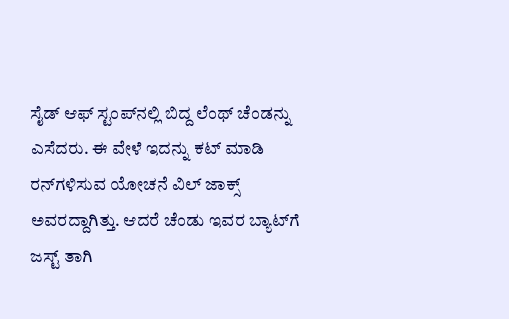ಸೈಡ್‌ ಆಫ್‌ ಸ್ಟಂಪ್‌ನಲ್ಲಿ ಬಿದ್ದ ಲೆಂಥ್ ಚೆಂಡನ್ನು ಎಸೆದರು. ಈ ವೇಳೆ ಇದನ್ನು ಕಟ್ ಮಾಡಿ ರನ್‌ಗಳಿಸುವ ಯೋಚನೆ ವಿಲ್ ಜಾಕ್ಸ್ ಅವರದ್ದಾಗಿತ್ತು. ಆದರೆ ಚೆಂಡು ಇವರ ಬ್ಯಾಟ್‌ಗೆ ಜಸ್ಟ್ ತಾಗಿ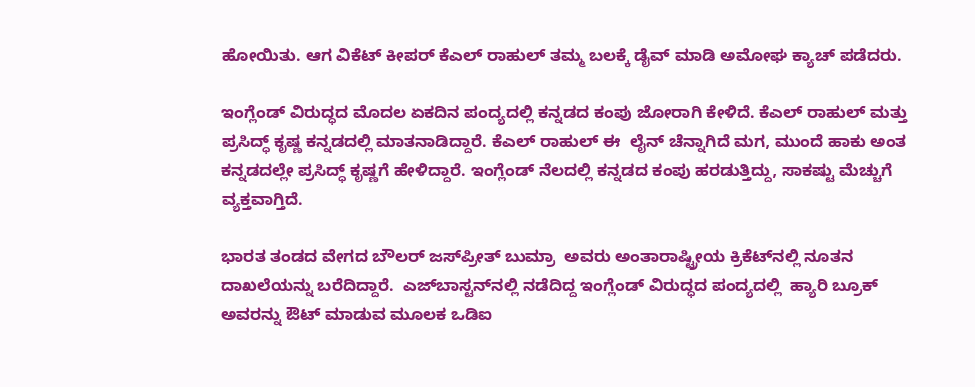ಹೋಯಿತು. ಆಗ ವಿಕೆಟ್‌ ಕೀಪರ್ ಕೆಎಲ್ ರಾಹುಲ್‌ ತಮ್ಮ ಬಲಕ್ಕೆ ಡೈವ್ ಮಾಡಿ ಅಮೋಘ ಕ್ಯಾಚ್ ಪಡೆದರು.

ಇಂಗ್ಲೆಂಡ್ ವಿರುದ್ಧದ ಮೊದಲ ಏಕದಿನ ಪಂದ್ಯದಲ್ಲಿ ಕನ್ನಡದ ಕಂಪು ಜೋರಾಗಿ ಕೇಳಿದೆ. ಕೆಎಲ್ ರಾಹುಲ್ ಮತ್ತು ಪ್ರಸಿದ್ಧ್ ಕೃಷ್ಣ ಕನ್ನಡದಲ್ಲಿ ಮಾತನಾಡಿದ್ದಾರೆ. ಕೆಎಲ್ ರಾಹುಲ್‌ ಈ  ಲೈನ್ ಚೆನ್ನಾಗಿದೆ ಮಗ, ಮುಂದೆ ಹಾಕು ಅಂತ ಕನ್ನಡದಲ್ಲೇ ಪ್ರಸಿದ್ಧ್ ಕೃಷ್ಣಗೆ ಹೇಳಿದ್ದಾರೆ. ಇಂಗ್ಲೆಂಡ್ ನೆಲದಲ್ಲಿ ಕನ್ನಡದ ಕಂಪು ಹರಡುತ್ತಿದ್ದು, ಸಾಕಷ್ಟು ಮೆಚ್ಚುಗೆ ವ್ಯಕ್ತವಾಗ್ತಿದೆ.

ಭಾರತ ತಂಡದ ವೇಗದ ಬೌಲರ್‌ ಜಸ್‌ಪ್ರೀತ್‌ ಬುಮ್ರಾ  ಅವರು ಅಂತಾರಾಷ್ಟ್ರೀಯ ಕ್ರಿಕೆಟ್‌ನಲ್ಲಿ ನೂತನ ದಾಖಲೆಯನ್ನು ಬರೆದಿದ್ದಾರೆ.  ಎಜ್‌ಬಾಸ್ಟನ್‌ನಲ್ಲಿ ನಡೆದಿದ್ದ ಇಂಗ್ಲೆಂಡ್ ವಿರುದ್ಧದ ಪಂದ್ಯದಲ್ಲಿ  ಹ್ಯಾರಿ ಬ್ರೂಕ್‌ ಅವರನ್ನು ಔಟ್‌ ಮಾಡುವ ಮೂಲಕ ಒಡಿಐ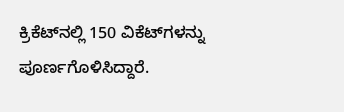ಕ್ರಿಕೆಟ್‌ನಲ್ಲಿ 150 ವಿಕೆಟ್‌ಗಳನ್ನು ಪೂರ್ಣಗೊಳಿಸಿದ್ದಾರೆ.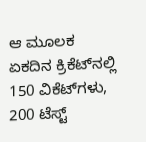ಆ ಮೂಲಕ ಏಕದಿನ ಕ್ರಿಕೆಟ್‌ನಲ್ಲಿ 150 ವಿಕೆಟ್‌ಗಳು, 200 ಟೆಸ್ಟ್‌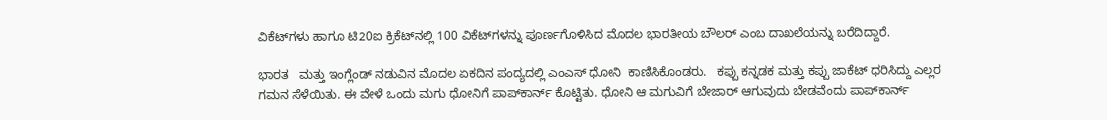ವಿಕೆಟ್‌ಗಳು ಹಾಗೂ ಟಿ20ಐ ಕ್ರಿಕೆಟ್‌ನಲ್ಲಿ 100 ವಿಕೆಟ್‌ಗಳನ್ನು ಪೂರ್ಣಗೊಳಿಸಿದ ಮೊದಲ ಭಾರತೀಯ ಬೌಲರ್‌ ಎಂಬ ದಾಖಲೆಯನ್ನು ಬರೆದಿದ್ದಾರೆ.

ಭಾರತ   ಮತ್ತು ಇಂಗ್ಲೆಂಡ್ ನಡುವಿನ ಮೊದಲ ಏಕದಿನ ಪಂದ್ಯದಲ್ಲಿ ಎಂಎಸ್ ಧೋನಿ  ಕಾಣಿಸಿಕೊಂಡರು.   ಕಪ್ಪು ಕನ್ನಡಕ ಮತ್ತು ಕಪ್ಪು ಜಾಕೆಟ್ ಧರಿಸಿದ್ದು ಎಲ್ಲರ ಗಮನ ಸೆಳೆಯಿತು. ಈ ವೇಳೆ ಒಂದು ಮಗು ಧೋನಿಗೆ ಪಾಪ್‌ಕಾರ್ನ್‌ ಕೊಟ್ಟಿತು. ಧೋನಿ ಆ ಮಗುವಿಗೆ ಬೇಜಾರ್ ಆಗುವುದು ಬೇಡವೆಂದು ಪಾಪ್‌ಕಾರ್ನ್‌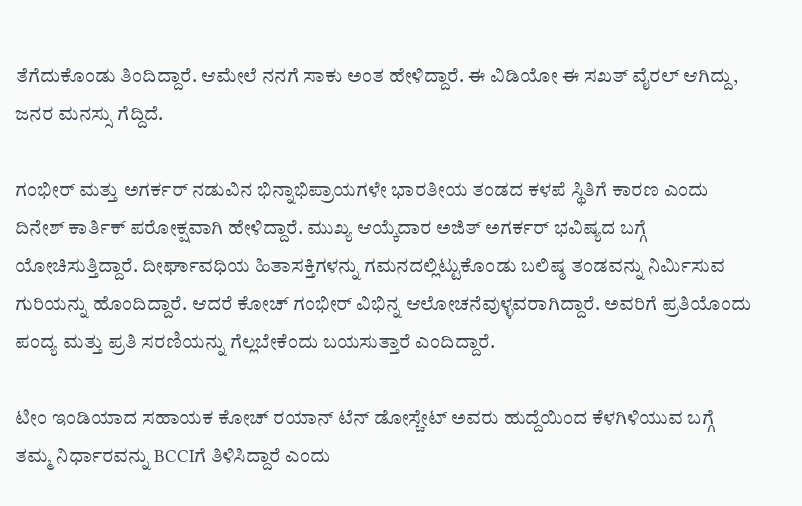ತೆಗೆದುಕೊಂಡು ತಿಂದಿದ್ದಾರೆ. ಆಮೇಲೆ ನನಗೆ ಸಾಕು ಅಂತ ಹೇಳಿದ್ದಾರೆ. ಈ ವಿಡಿಯೋ ಈ ಸಖತ್ ವೈರಲ್ ಆಗಿದ್ದು, ಜನರ ಮನಸ್ಸು ಗೆದ್ದಿದೆ.

ಗಂಭೀರ್ ಮತ್ತು ಅಗರ್ಕರ್ ನಡುವಿನ ಭಿನ್ನಾಭಿಪ್ರಾಯಗಳೇ ಭಾರತೀಯ ತಂಡದ ಕಳಪೆ ಸ್ಥಿತಿಗೆ ಕಾರಣ ಎಂದು ದಿನೇಶ್ ಕಾರ್ತಿಕ್ ಪರೋಕ್ಷವಾಗಿ ಹೇಳಿದ್ದಾರೆ. ಮುಖ್ಯ ಆಯ್ಕೆದಾರ ಅಜಿತ್ ಅಗರ್ಕರ್ ಭವಿಷ್ಯದ ಬಗ್ಗೆ ಯೋಚಿಸುತ್ತಿದ್ದಾರೆ. ದೀರ್ಘಾವಧಿಯ ಹಿತಾಸಕ್ತಿಗಳನ್ನು ಗಮನದಲ್ಲಿಟ್ಟುಕೊಂಡು ಬಲಿಷ್ಠ ತಂಡವನ್ನು ನಿರ್ಮಿಸುವ ಗುರಿಯನ್ನು ಹೊಂದಿದ್ದಾರೆ. ಆದರೆ ಕೋಚ್ ಗಂಭೀರ್ ವಿಭಿನ್ನ ಆಲೋಚನೆವುಳ್ಳವರಾಗಿದ್ದಾರೆ. ಅವರಿಗೆ ಪ್ರತಿಯೊಂದು ಪಂದ್ಯ ಮತ್ತು ಪ್ರತಿ ಸರಣಿಯನ್ನು ಗೆಲ್ಲಬೇಕೆಂದು ಬಯಸುತ್ತಾರೆ ಎಂದಿದ್ದಾರೆ.

ಟೀಂ ಇಂಡಿಯಾದ ಸಹಾಯಕ ಕೋಚ್ ರಯಾನ್ ಟೆನ್ ಡೋಸ್ಚೇಟ್ ಅವರು ಹುದ್ದೆಯಿಂದ ಕೆಳಗಿಳಿಯುವ ಬಗ್ಗೆ ತಮ್ಮ ನಿರ್ಧಾರವನ್ನು BCCIಗೆ ತಿಳಿಸಿದ್ದಾರೆ ಎಂದು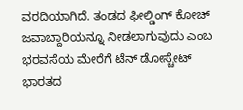ವರದಿಯಾಗಿದೆ. ತಂಡದ ಫೀಲ್ಡಿಂಗ್ ಕೋಚ್ ಜವಾಬ್ದಾರಿಯನ್ನೂ ನೀಡಲಾಗುವುದು ಎಂಬ ಭರವಸೆಯ ಮೇರೆಗೆ ಟೆನ್ ಡೋಸ್ಚೇಟ್ ಭಾರತದ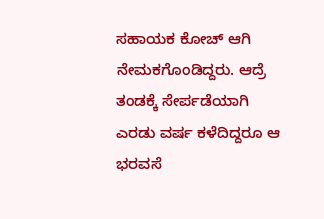ಸಹಾಯಕ ಕೋಚ್ ಆಗಿ ನೇಮಕಗೊಂಡಿದ್ದರು. ಆದ್ರೆ ತಂಡಕ್ಕೆ ಸೇರ್ಪಡೆಯಾಗಿ ಎರಡು ವರ್ಷ ಕಳೆದಿದ್ದರೂ ಆ ಭರವಸೆ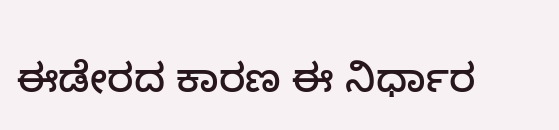ಈಡೇರದ ಕಾರಣ ಈ ನಿರ್ಧಾರ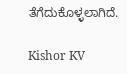ತೆಗೆದುಕೊಳ್ಳಲಾಗಿದೆ.

Kishor KV